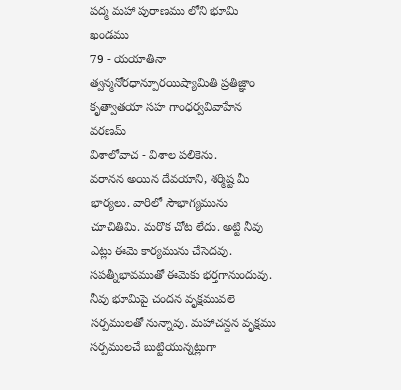పద్మ మహా పురాణము లోని భూమి ఖండము
79 - యయాతినా త్వన్మనోరధాన్పూరయిష్యామితి ప్రతిజ్ఞాం కృత్వాతయా సహ గాంధర్వవివాహేన వరణమ్
విశాలోవాచ - విశాల పలికెను.
వరానన అయిన దేవయాని, శర్మిష్ట మీ భార్యలు. వారిలో సౌభాగ్యమును చూచితిమి. మరొక చోట లేదు. అట్టి నీవు ఎట్లు ఈమె కార్యమును చేసెదవు. సపత్నీభావముతో ఈమెకు భర్తగానుందువు. నీవు భూమిపై చందన వృక్షమువలె సర్పములతో నున్నావు. మహాచన్దన వృక్షము సర్పములచే బుట్టియున్నట్లుగా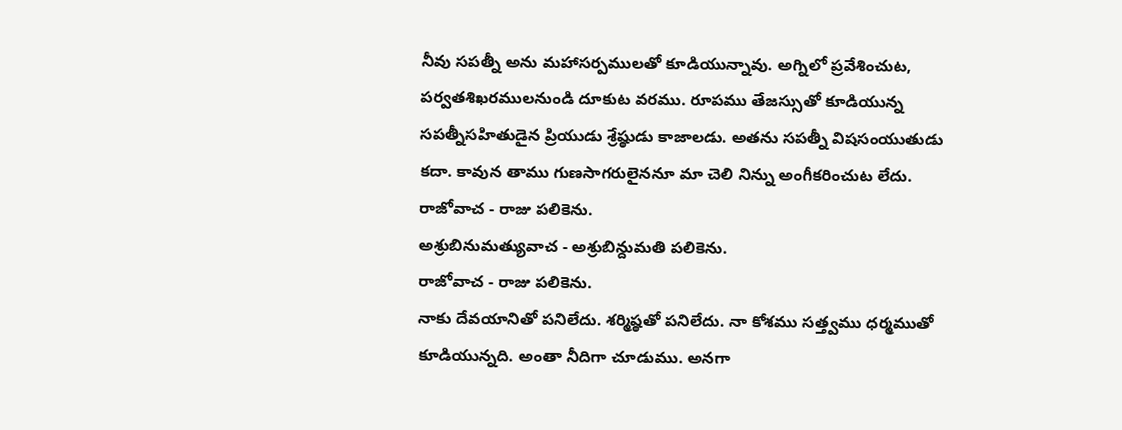నీవు సపత్నీ అను మహాసర్పములతో కూడియున్నావు. అగ్నిలో ప్రవేశించుట, పర్వతశిఖరములనుండి దూకుట వరము. రూపము తేజస్సుతో కూడియున్న సపత్నీసహితుడైన ప్రియుడు శ్రేష్ఠుడు కాజాలడు. అతను సపత్నీ విషసంయుతుడు కదా. కావున తాము గుణసాగరులైననూ మా చెలి నిన్ను అంగీకరించుట లేదు.
రాజోవాచ - రాజు పలికెను.
అశ్రుబినుమత్యువాచ - అశ్రుబిన్దుమతి పలికెను.
రాజోవాచ - రాజు పలికెను.
నాకు దేవయానితో పనిలేదు. శర్మిష్ఠతో పనిలేదు. నా కోశము సత్త్వము ధర్మముతో కూడియున్నది. అంతా నీదిగా చూడుము. అనగా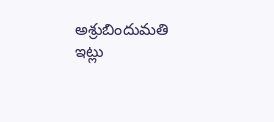అశ్రుబిందుమతి ఇట్లు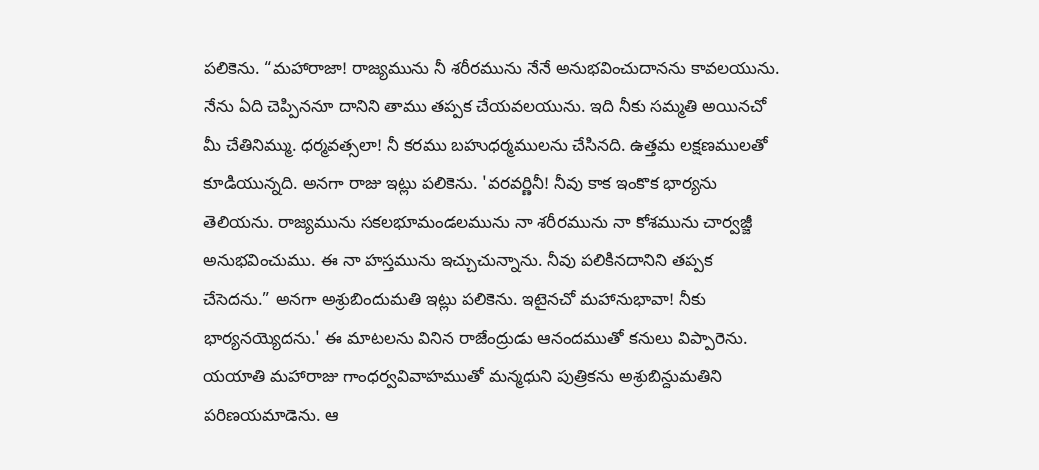పలికెను. “మహారాజా! రాజ్యమును నీ శరీరమును నేనే అనుభవించుదానను కావలయును. నేను ఏది చెప్పిననూ దానిని తాము తప్పక చేయవలయును. ఇది నీకు సమ్మతి అయినచో మీ చేతినిమ్ము. ధర్మవత్సలా! నీ కరము బహుధర్మములను చేసినది. ఉత్తమ లక్షణములతో కూడియున్నది. అనగా రాజు ఇట్లు పలికెను. 'వరవర్ణినీ! నీవు కాక ఇంకొక భార్యను తెలియను. రాజ్యమును సకలభూమండలమును నా శరీరమును నా కోశమును చార్వజ్జీ అనుభవించుము. ఈ నా హస్తమును ఇచ్చుచున్నాను. నీవు పలికినదానిని తప్పక చేసెదను.” అనగా అశ్రుబిందుమతి ఇట్లు పలికెను. ఇటైనచో మహానుభావా! నీకు భార్యనయ్యెదను.' ఈ మాటలను వినిన రాజేంద్రుడు ఆనందముతో కనులు విప్పారెను. యయాతి మహారాజు గాంధర్వవివాహముతో మన్మధుని పుత్రికను అశ్రుబిన్దుమతిని పరిణయమాడెను. ఆ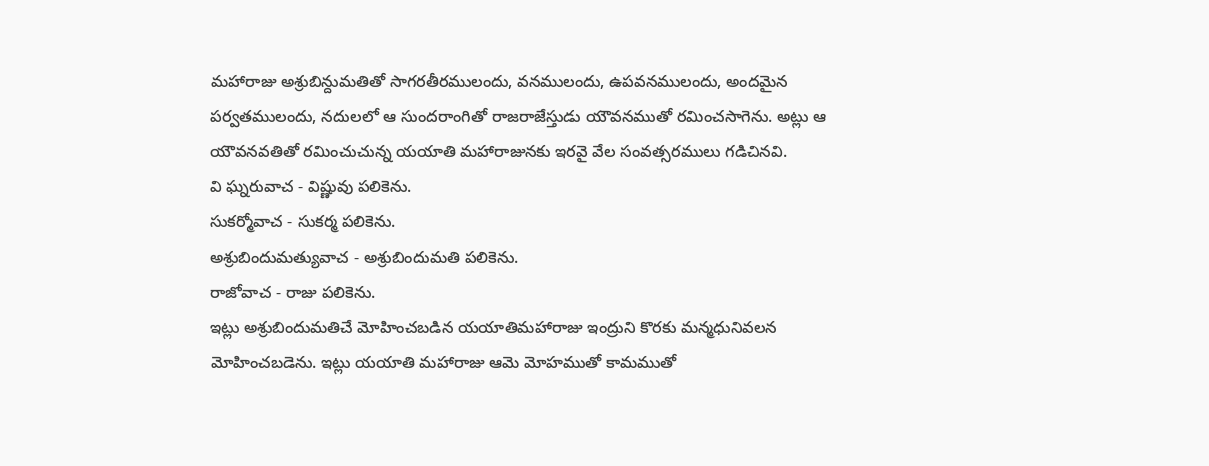మహారాజు అశ్రుబిన్దుమతితో సాగరతీరములందు, వనములందు, ఉపవనములందు, అందమైన పర్వతములందు, నదులలో ఆ సుందరాంగితో రాజరాజేస్తుడు యౌవనముతో రమించసాగెను. అట్లు ఆ యౌవనవతితో రమించుచున్న యయాతి మహారాజునకు ఇరవై వేల సంవత్సరములు గడిచినవి.
వి ఘ్నరువాచ - విష్ణువు పలికెను.
సుకర్మోవాచ - సుకర్మ పలికెను.
అశ్రుబిందుమత్యువాచ - అశ్రుబిందుమతి పలికెను.
రాజోవాచ - రాజు పలికెను.
ఇట్లు అశ్రుబిందుమతిచే మోహించబడిన యయాతిమహారాజు ఇంద్రుని కొరకు మన్మధునివలన మోహించబడెను. ఇట్లు యయాతి మహారాజు ఆమె మోహముతో కామముతో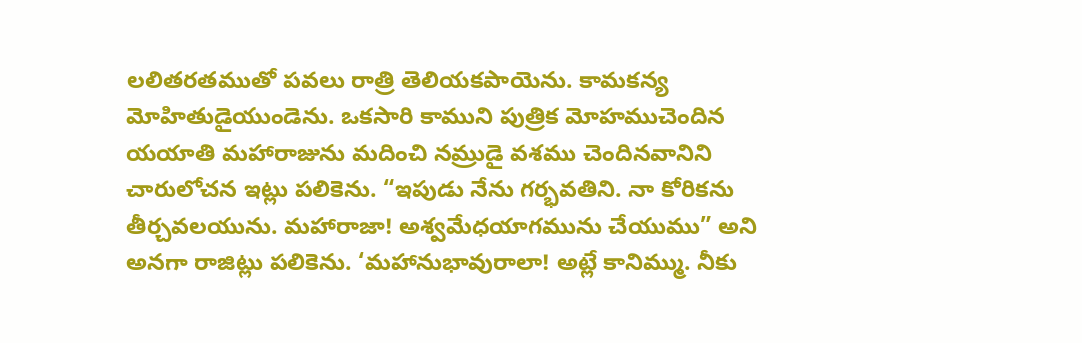లలితరతముతో పవలు రాత్రి తెలియకపాయెను. కామకన్య మోహితుడైయుండెను. ఒకసారి కాముని పుత్రిక మోహముచెందిన యయాతి మహారాజును మదించి నమ్రుడై వశము చెందినవానిని చారులోచన ఇట్లు పలికెను. “ఇపుడు నేను గర్భవతిని. నా కోరికను తీర్చవలయును. మహారాజా! అశ్వమేధయాగమును చేయుము” అని అనగా రాజిట్లు పలికెను. ‘మహానుభావురాలా! అట్లే కానిమ్ము. నీకు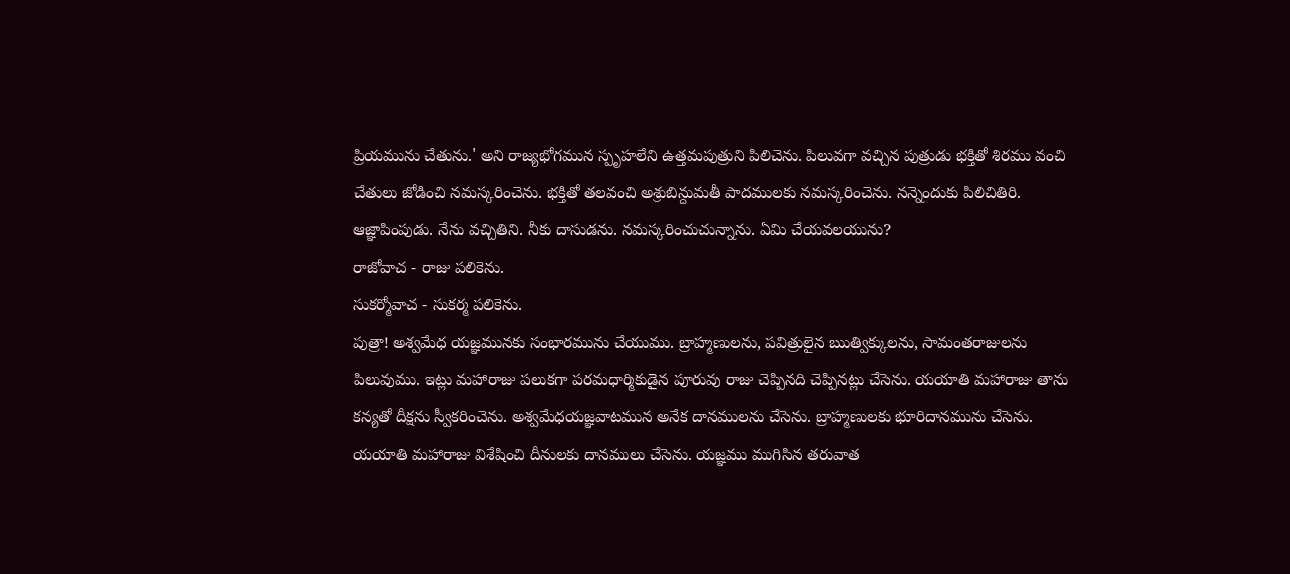ప్రియమును చేతును.' అని రాజ్యభోగమున స్పృహలేని ఉత్తమపుత్రుని పిలిచెను. పిలువగా వచ్చిన పుత్రుడు భక్తితో శిరము వంచి చేతులు జోడించి నమస్కరించెను. భక్తితో తలవంచి అశ్రుబిన్దుమతీ పాదములకు నమస్కరించెను. నన్నెందుకు పిలిచితిరి. ఆజ్ఞాపింపుడు. నేను వచ్చితిని. నీకు దాసుడను. నమస్కరించుచున్నాను. ఏమి చేయవలయును?
రాజోవాచ - రాజు పలికెను.
సుకర్మోవాచ - సుకర్మ పలికెను.
పుత్రా! అశ్వమేధ యజ్ఞమునకు సంభారమును చేయుము. బ్రాహ్మణులను, పవిత్రులైన ఋత్విక్కులను, సామంతరాజులను పిలువుము. ఇట్లు మహారాజు పలుకగా పరమధార్మికుడైన పూరువు రాజు చెప్పినది చెప్పినట్లు చేసెను. యయాతి మహారాజు తాను కన్యతో దీక్షను స్వీకరించెను. అశ్వమేధయజ్ఞవాటమున అనేక దానములను చేసెను. బ్రాహ్మణులకు భూరిదానమును చేసెను. యయాతి మహారాజు విశేషించి దీనులకు దానములు చేసెను. యజ్ఞము ముగిసిన తరువాత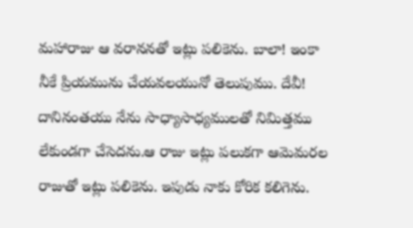మహారాజు ఆ వరాననతో ఇట్లు పలికెను. బాలా! ఇంకా నీకే ప్రియమును చేయవలయునో తెలుపుము. దేవీ! దానినంతయు నేను సాధ్యాసాధ్యములతో నిమిత్తము లేకుండగా చేసెదను.ఆ రాజు ఇట్లు పలుకగా ఆమెమరల రాజుతో ఇట్లు పలికెను. ఇపుడు నాకు కోరిక కలిగెను.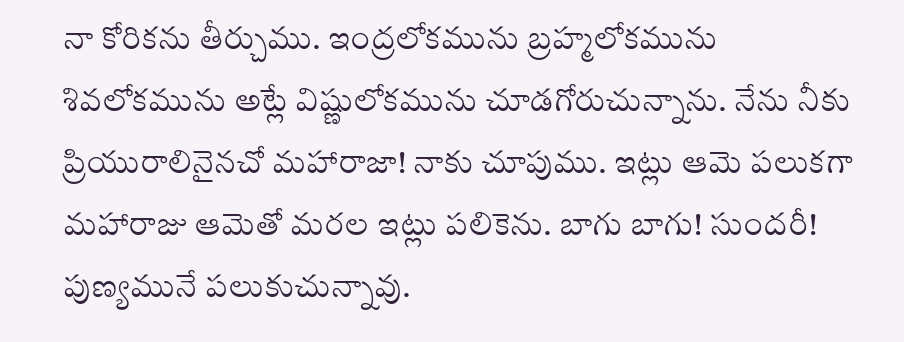నా కోరికను తీర్చుము. ఇంద్రలోకమును బ్రహ్మలోకమును శివలోకమును అట్లే విష్ణులోకమును చూడగోరుచున్నాను. నేను నీకు ప్రియురాలినైనచో మహారాజా! నాకు చూపుము. ఇట్లు ఆమె పలుకగా మహారాజు ఆమెతో మరల ఇట్లు పలికెను. బాగు బాగు! సుందరీ! పుణ్యమునే పలుకుచున్నావు.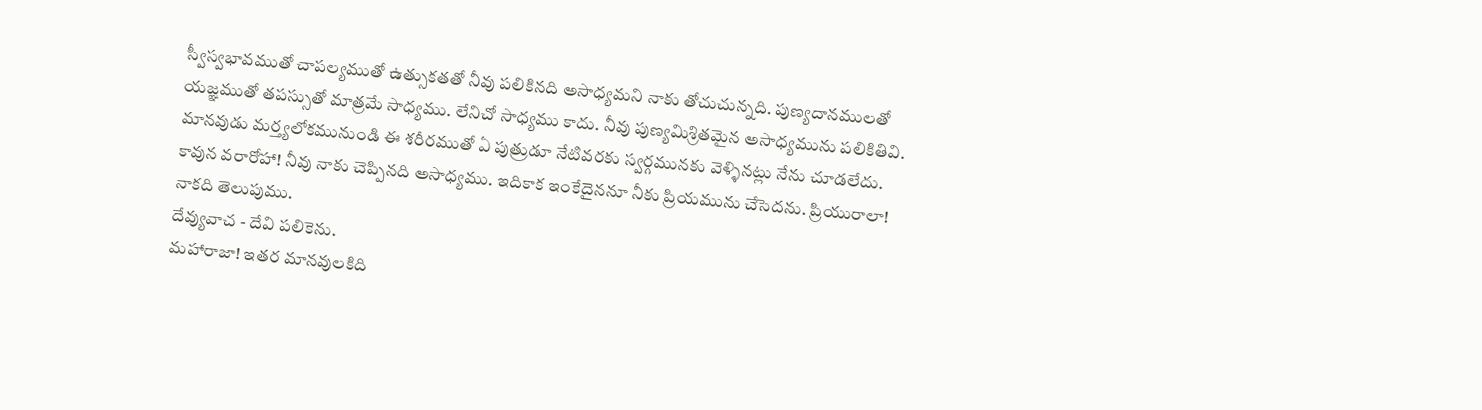స్వీస్వభావముతో చాపల్యముతో ఉత్సుకతతో నీవు పలికినది అసాధ్యమని నాకు తోచుచున్నది. పుణ్యదానములతో యజ్ఞముతో తపస్సుతో మాత్రమే సాధ్యము. లేనిచో సాధ్యము కాదు. నీవు పుణ్యమిశ్రితమైన అసాధ్యమును పలికితివి. మానవుడు మర్త్యలోకమునుండి ఈ శరీరముతో ఏ పుత్రుడూ నేటివరకు స్వర్గమునకు వెళ్ళినట్లు నేను చూడలేదు. కావున వరారోహా! నీవు నాకు చెప్పినది అసాధ్యము. ఇదికాక ఇంకేదైననూ నీకు ప్రియమును చేసెదను. ప్రియురాలా! నాకది తెలుపుము.
దేవ్యువాచ - దేవి పలికెను.
మహారాజా! ఇతర మానవులకిది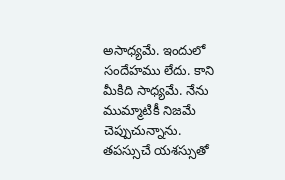అసాధ్యమే. ఇందులో సందేహము లేదు. కాని మీకిది సాధ్యమే. నేను ముమ్మాటికీ నిజమే చెప్పుచున్నాను. తపస్సుచే యశస్సుతో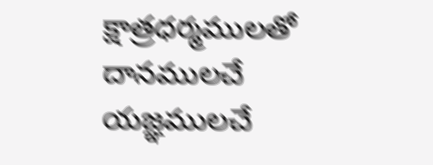క్షాత్రధర్మములతో దానములచే యజ్ఞములచే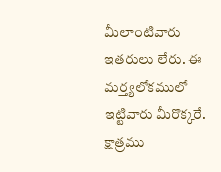మీలాంటివారు ఇతరులు లేరు. ఈ మర్త్యలోకములో ఇట్టివారు మీరొక్కరే. క్షాత్రము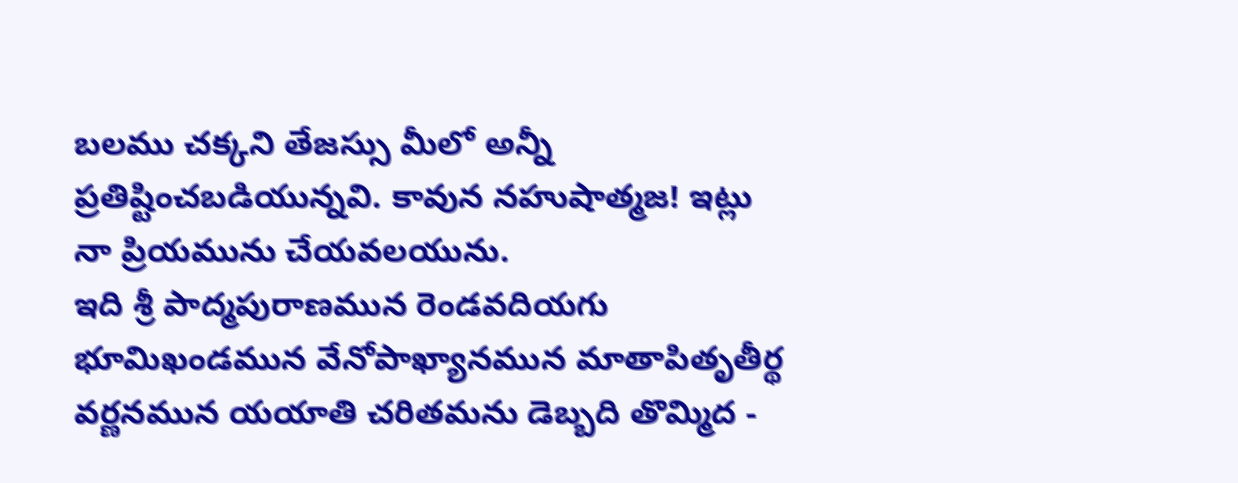బలము చక్కని తేజస్సు మీలో అన్నీ ప్రతిష్టించబడియున్నవి. కావున నహుషాత్మజ! ఇట్లు నా ప్రియమును చేయవలయును.
ఇది శ్రీ పాద్మపురాణమున రెండవదియగు భూమిఖండమున వేనోపాఖ్యానమున మాతాపితృతీర్థ వర్ణనమున యయాతి చరితమను డెబ్బది తొమ్మిద -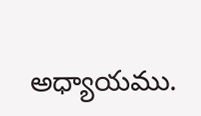అధ్యాయము.